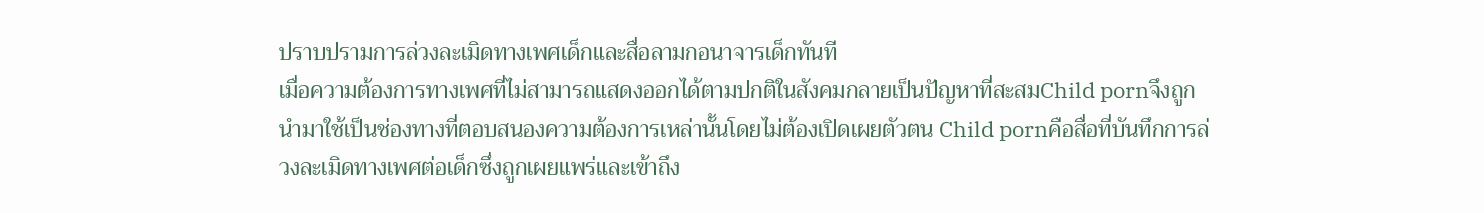ปราบปรามการล่วงละเมิดทางเพศเด็กและสื่อลามกอนาจารเด็กทันที
เมื่อความต้องการทางเพศที่ไม่สามารถแสดงออกได้ตามปกติในสังคมกลายเป็นปัญหาที่สะสมChild pornจึงถูกนำมาใช้เป็นช่องทางที่ตอบสนองความต้องการเหล่านั้นโดยไม่ต้องเปิดเผยตัวตน Child pornคือสื่อที่บันทึกการล่วงละเมิดทางเพศต่อเด็กซึ่งถูกเผยแพร่และเข้าถึง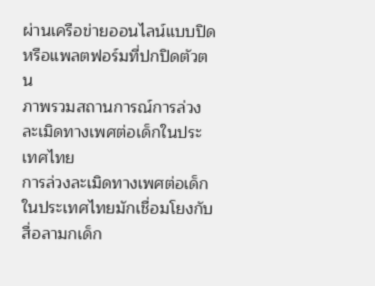ผ่านเครือข่ายออนไลน์แบบปิดหรือแพลตฟอร์มที่ปกปิดตัวตน
ภาพรวมสถานการณ์การล่วงละเมิดทางเพศต่อเด็กในประเทศไทย
การล่วงละเมิดทางเพศต่อเด็กในประเทศไทยมักเชื่อมโยงกับสื่อลามกเด็ก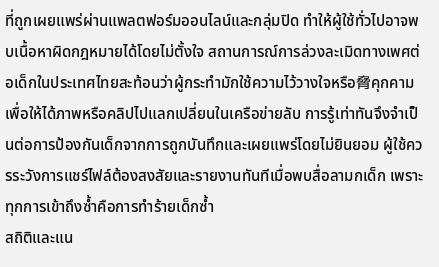ที่ถูกเผยแพร่ผ่านแพลตฟอร์มออนไลน์และกลุ่มปิด ทำให้ผู้ใช้ทั่วไปอาจพบเนื้อหาผิดกฎหมายได้โดยไม่ตั้งใจ สถานการณ์การล่วงละเมิดทางเพศต่อเด็กในประเทศไทยสะท้อนว่าผู้กระทำมักใช้ความไว้วางใจหรือ脅คุกคามเพื่อให้ได้ภาพหรือคลิปไปแลกเปลี่ยนในเครือข่ายลับ การรู้เท่าทันจึงจำเป็นต่อการป้องกันเด็กจากการถูกบันทึกและเผยแพร่โดยไม่ยินยอม ผู้ใช้ควรระวังการแชร์ไฟล์ต้องสงสัยและรายงานทันทีเมื่อพบสื่อลามกเด็ก เพราะทุกการเข้าถึงซ้ำคือการทำร้ายเด็กซ้ำ
สถิติและแน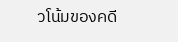วโน้มของคดี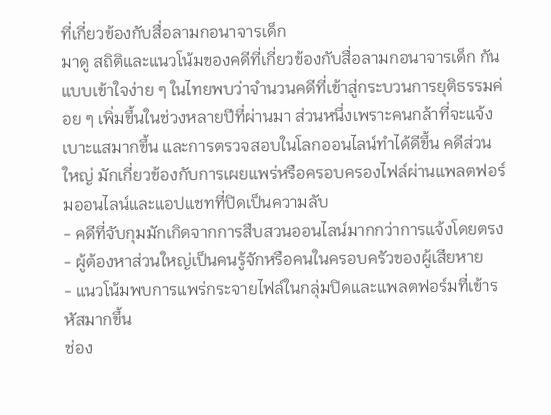ที่เกี่ยวข้องกับสื่อลามกอนาจารเด็ก
มาดู สถิติและแนวโน้มของคดีที่เกี่ยวข้องกับสื่อลามกอนาจารเด็ก กันแบบเข้าใจง่าย ๆ ในไทยพบว่าจำนวนคดีที่เข้าสู่กระบวนการยุติธรรมค่อย ๆ เพิ่มขึ้นในช่วงหลายปีที่ผ่านมา ส่วนหนึ่งเพราะคนกล้าที่จะแจ้งเบาะแสมากขึ้น และการตรวจสอบในโลกออนไลน์ทำได้ดีขึ้น คดีส่วนใหญ่ มักเกี่ยวข้องกับการเผยแพร่หรือครอบครองไฟล์ผ่านแพลตฟอร์มออนไลน์และแอปแชทที่ปิดเป็นความลับ
- คดีที่จับกุมมักเกิดจากการสืบสวนออนไลน์มากกว่าการแจ้งโดยตรง
- ผู้ต้องหาส่วนใหญ่เป็นคนรู้จักหรือคนในครอบครัวของผู้เสียหาย
- แนวโน้มพบการแพร่กระจายไฟล์ในกลุ่มปิดและแพลตฟอร์มที่เข้ารหัสมากขึ้น
ช่อง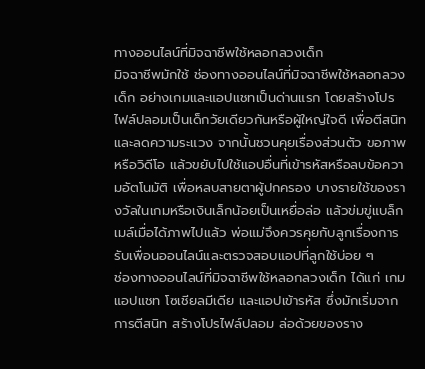ทางออนไลน์ที่มิจฉาชีพใช้หลอกลวงเด็ก
มิจฉาชีพมักใช้ ช่องทางออนไลน์ที่มิจฉาชีพใช้หลอกลวงเด็ก อย่างเกมและแอปแชทเป็นด่านแรก โดยสร้างโปรไฟล์ปลอมเป็นเด็กวัยเดียวกันหรือผู้ใหญ่ใจดี เพื่อตีสนิทและลดความระแวง จากนั้นชวนคุยเรื่องส่วนตัว ขอภาพหรือวิดีโอ แล้วขยับไปใช้แอปอื่นที่เข้ารหัสหรือลบข้อความอัตโนมัติ เพื่อหลบสายตาผู้ปกครอง บางรายใช้ของรางวัลในเกมหรือเงินเล็กน้อยเป็นเหยื่อล่อ แล้วข่มขู่แบล็กเมล์เมื่อได้ภาพไปแล้ว พ่อแม่จึงควรคุยกับลูกเรื่องการรับเพื่อนออนไลน์และตรวจสอบแอปที่ลูกใช้บ่อย ๆ
ช่องทางออนไลน์ที่มิจฉาชีพใช้หลอกลวงเด็ก ได้แก่ เกม แอปแชท โซเชียลมีเดีย และแอปเข้ารหัส ซึ่งมักเริ่มจากการตีสนิท สร้างโปรไฟล์ปลอม ล่อด้วยของราง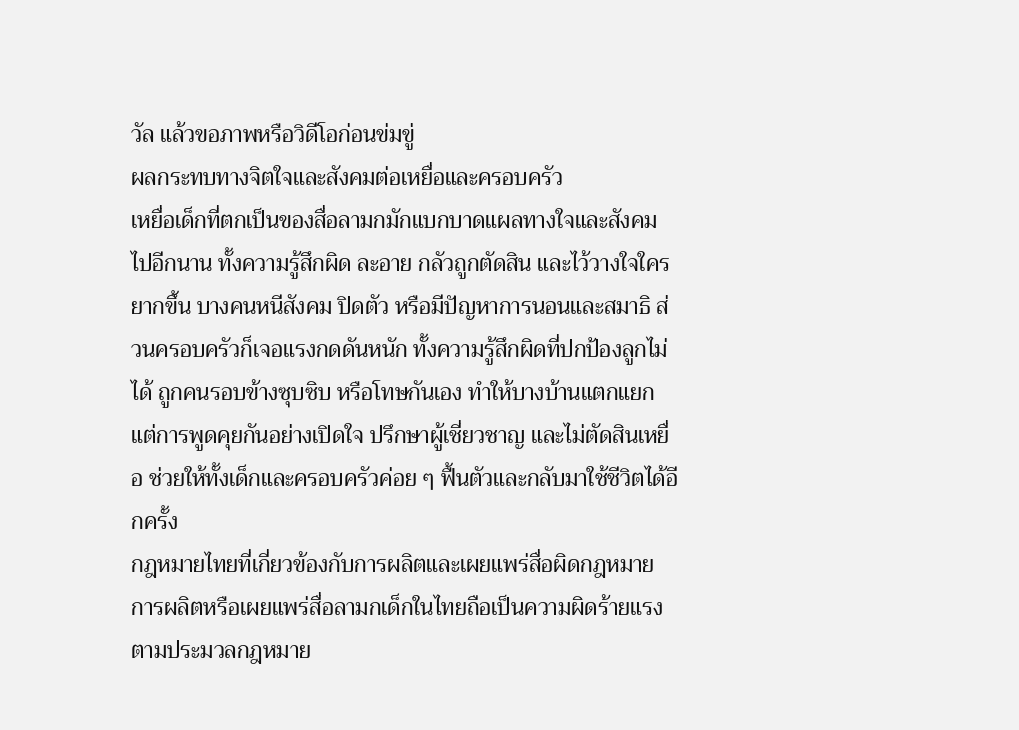วัล แล้วขอภาพหรือวิดีโอก่อนข่มขู่
ผลกระทบทางจิตใจและสังคมต่อเหยื่อและครอบครัว
เหยื่อเด็กที่ตกเป็นของสื่อลามกมักแบกบาดแผลทางใจและสังคมไปอีกนาน ทั้งความรู้สึกผิด ละอาย กลัวถูกตัดสิน และไว้วางใจใครยากขึ้น บางคนหนีสังคม ปิดตัว หรือมีปัญหาการนอนและสมาธิ ส่วนครอบครัวก็เจอแรงกดดันหนัก ทั้งความรู้สึกผิดที่ปกป้องลูกไม่ได้ ถูกคนรอบข้างซุบซิบ หรือโทษกันเอง ทำให้บางบ้านแตกแยก แต่การพูดคุยกันอย่างเปิดใจ ปรึกษาผู้เชี่ยวชาญ และไม่ตัดสินเหยื่อ ช่วยให้ทั้งเด็กและครอบครัวค่อย ๆ ฟื้นตัวและกลับมาใช้ชีวิตได้อีกครั้ง
กฎหมายไทยที่เกี่ยวข้องกับการผลิตและเผยแพร่สื่อผิดกฎหมาย
การผลิตหรือเผยแพร่สื่อลามกเด็กในไทยถือเป็นความผิดร้ายแรงตามประมวลกฎหมาย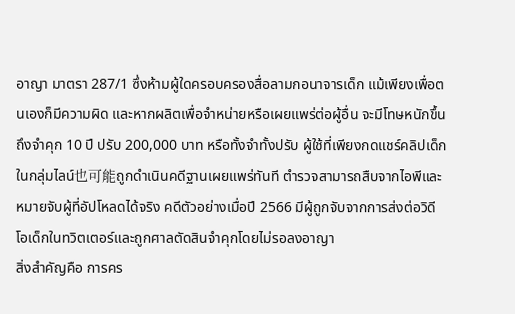อาญา มาตรา 287/1 ซึ่งห้ามผู้ใดครอบครองสื่อลามกอนาจารเด็ก แม้เพียงเพื่อตนเองก็มีความผิด และหากผลิตเพื่อจำหน่ายหรือเผยแพร่ต่อผู้อื่น จะมีโทษหนักขึ้นถึงจำคุก 10 ปี ปรับ 200,000 บาท หรือทั้งจำทั้งปรับ ผู้ใช้ที่เพียงกดแชร์คลิปเด็กในกลุ่มไลน์也可能ถูกดำเนินคดีฐานเผยแพร่ทันที ตำรวจสามารถสืบจากไอพีและหมายจับผู้ที่อัปโหลดได้จริง คดีตัวอย่างเมื่อปี 2566 มีผู้ถูกจับจากการส่งต่อวิดีโอเด็กในทวิตเตอร์และถูกศาลตัดสินจำคุกโดยไม่รอลงอาญา
สิ่งสำคัญคือ การคร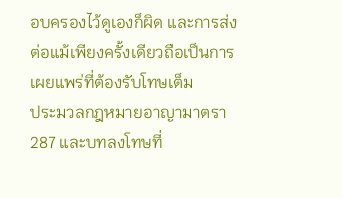อบครองไว้ดูเองก็ผิด และการส่งต่อแม้เพียงครั้งเดียวถือเป็นการเผยแพร่ที่ต้องรับโทษเต็ม
ประมวลกฎหมายอาญามาตรา 287 และบทลงโทษที่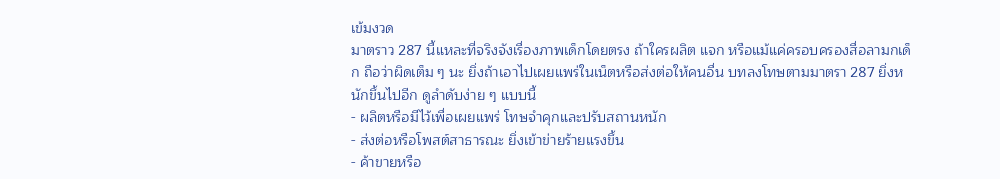เข้มงวด
มาตราว 287 นี้แหละที่จริงจังเรื่องภาพเด็กโดยตรง ถ้าใครผลิต แจก หรือแม้แค่ครอบครองสื่อลามกเด็ก ถือว่าผิดเต็ม ๆ นะ ยิ่งถ้าเอาไปเผยแพร่ในเน็ตหรือส่งต่อให้คนอื่น บทลงโทษตามมาตรา 287 ยิ่งหนักขึ้นไปอีก ดูลำดับง่าย ๆ แบบนี้
- ผลิตหรือมีไว้เพื่อเผยแพร่ โทษจำคุกและปรับสถานหนัก
- ส่งต่อหรือโพสต์สาธารณะ ยิ่งเข้าข่ายร้ายแรงขึ้น
- ค้าขายหรือ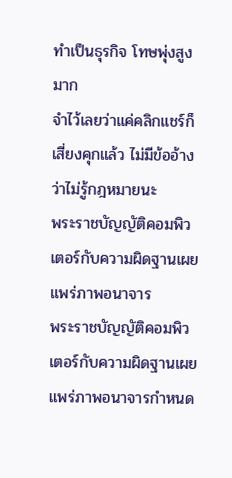ทำเป็นธุรกิจ โทษพุ่งสูงมาก
จำไว้เลยว่าแค่คลิกแชร์ก็เสี่ยงคุกแล้ว ไม่มีข้ออ้างว่าไม่รู้กฎหมายนะ
พระราชบัญญัติคอมพิวเตอร์กับความผิดฐานเผยแพร่ภาพอนาจาร
พระราชบัญญัติคอมพิวเตอร์กับความผิดฐานเผยแพร่ภาพอนาจารกำหนด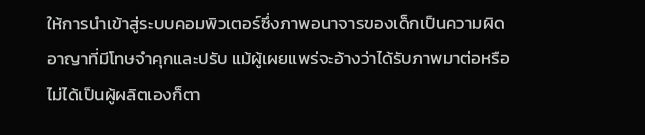ให้การนำเข้าสู่ระบบคอมพิวเตอร์ซึ่งภาพอนาจารของเด็กเป็นความผิดอาญาที่มีโทษจำคุกและปรับ แม้ผู้เผยแพร่จะอ้างว่าได้รับภาพมาต่อหรือไม่ได้เป็นผู้ผลิตเองก็ตา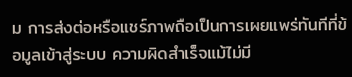ม การส่งต่อหรือแชร์ภาพถือเป็นการเผยแพร่ทันทีที่ข้อมูลเข้าสู่ระบบ ความผิดสำเร็จแม้ไม่มี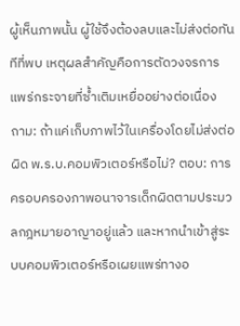ผู้เห็นภาพนั้น ผู้ใช้จึงต้องลบและไม่ส่งต่อทันทีที่พบ เหตุผลสำคัญคือการตัดวงจรการแพร่กระจายที่ซ้ำเติมเหยื่ออย่างต่อเนื่อง
ถาม: ถ้าแค่เก็บภาพไว้ในเครื่องโดยไม่ส่งต่อ ผิด พ.ร.บ.คอมพิวเตอร์หรือไม่? ตอบ: การครอบครองภาพอนาจารเด็กผิดตามประมวลกฎหมายอาญาอยู่แล้ว และหากนำเข้าสู่ระบบคอมพิวเตอร์หรือเผยแพร่ทางอ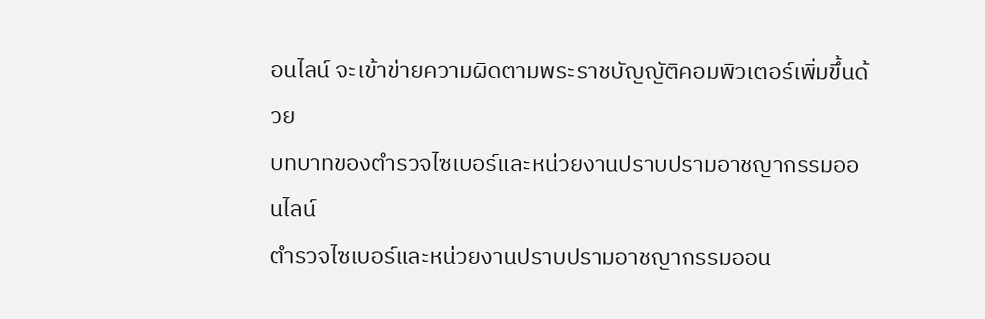อนไลน์ จะเข้าข่ายความผิดตามพระราชบัญญัติคอมพิวเตอร์เพิ่มขึ้นด้วย
บทบาทของตำรวจไซเบอร์และหน่วยงานปราบปรามอาชญากรรมออนไลน์
ตำรวจไซเบอร์และหน่วยงานปราบปรามอาชญากรรมออน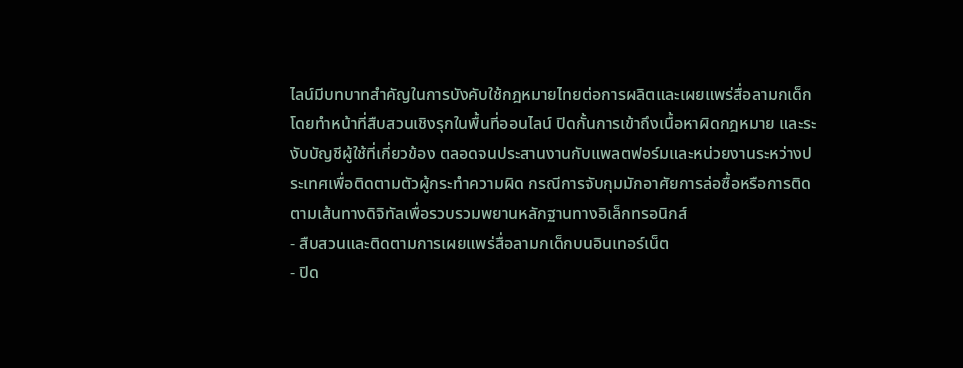ไลน์มีบทบาทสำคัญในการบังคับใช้กฎหมายไทยต่อการผลิตและเผยแพร่สื่อลามกเด็ก โดยทำหน้าที่สืบสวนเชิงรุกในพื้นที่ออนไลน์ ปิดกั้นการเข้าถึงเนื้อหาผิดกฎหมาย และระงับบัญชีผู้ใช้ที่เกี่ยวข้อง ตลอดจนประสานงานกับแพลตฟอร์มและหน่วยงานระหว่างประเทศเพื่อติดตามตัวผู้กระทำความผิด กรณีการจับกุมมักอาศัยการล่อซื้อหรือการติดตามเส้นทางดิจิทัลเพื่อรวบรวมพยานหลักฐานทางอิเล็กทรอนิกส์
- สืบสวนและติดตามการเผยแพร่สื่อลามกเด็กบนอินเทอร์เน็ต
- ปิด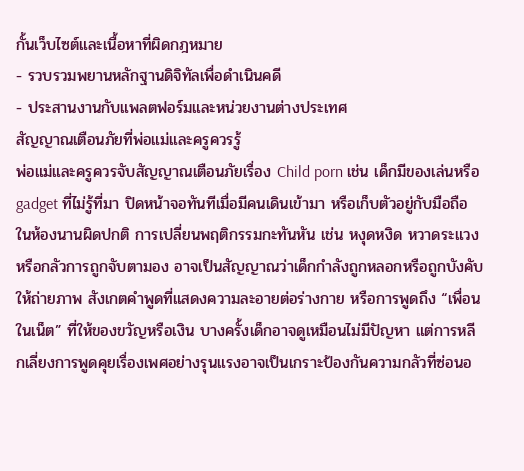กั้นเว็บไซต์และเนื้อหาที่ผิดกฎหมาย
- รวบรวมพยานหลักฐานดิจิทัลเพื่อดำเนินคดี
- ประสานงานกับแพลตฟอร์มและหน่วยงานต่างประเทศ
สัญญาณเตือนภัยที่พ่อแม่และครูควรรู้
พ่อแม่และครูควรจับสัญญาณเตือนภัยเรื่อง Child porn เช่น เด็กมีของเล่นหรือ gadget ที่ไม่รู้ที่มา ปิดหน้าจอทันทีเมื่อมีคนเดินเข้ามา หรือเก็บตัวอยู่กับมือถือในห้องนานผิดปกติ การเปลี่ยนพฤติกรรมกะทันหัน เช่น หงุดหงิด หวาดระแวง หรือกลัวการถูกจับตามอง อาจเป็นสัญญาณว่าเด็กกำลังถูกหลอกหรือถูกบังคับให้ถ่ายภาพ สังเกตคำพูดที่แสดงความละอายต่อร่างกาย หรือการพูดถึง “เพื่อนในเน็ต” ที่ให้ของขวัญหรือเงิน บางครั้งเด็กอาจดูเหมือนไม่มีปัญหา แต่การหลีกเลี่ยงการพูดคุยเรื่องเพศอย่างรุนแรงอาจเป็นเกราะป้องกันความกลัวที่ซ่อนอ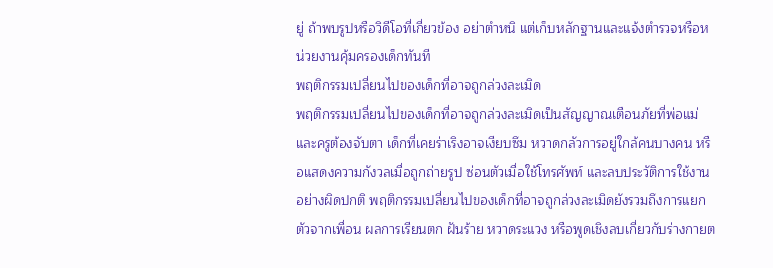ยู่ ถ้าพบรูปหรือวิดีโอที่เกี่ยวข้อง อย่าตำหนิ แต่เก็บหลักฐานและแจ้งตำรวจหรือหน่วยงานคุ้มครองเด็กทันที
พฤติกรรมเปลี่ยนไปของเด็กที่อาจถูกล่วงละเมิด
พฤติกรรมเปลี่ยนไปของเด็กที่อาจถูกล่วงละเมิดเป็นสัญญาณเตือนภัยที่พ่อแม่และครูต้องจับตา เด็กที่เคยร่าเริงอาจเงียบซึม หวาดกลัวการอยู่ใกล้คนบางคน หรือแสดงความกังวลเมื่อถูกถ่ายรูป ซ่อนตัวเมื่อใช้โทรศัพท์ และลบประวัติการใช้งานอย่างผิดปกติ พฤติกรรมเปลี่ยนไปของเด็กที่อาจถูกล่วงละเมิดยังรวมถึงการแยกตัวจากเพื่อน ผลการเรียนตก ฝันร้าย หวาดระแวง หรือพูดเชิงลบเกี่ยวกับร่างกายต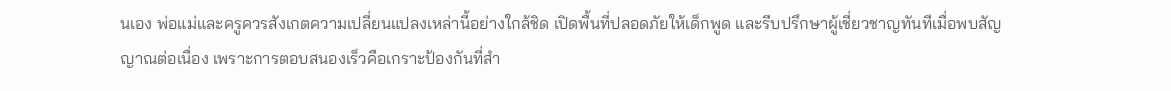นเอง พ่อแม่และครูควรสังเกตความเปลี่ยนแปลงเหล่านี้อย่างใกล้ชิด เปิดพื้นที่ปลอดภัยให้เด็กพูด และรีบปรึกษาผู้เชี่ยวชาญทันทีเมื่อพบสัญญาณต่อเนื่อง เพราะการตอบสนองเร็วคือเกราะป้องกันที่สำ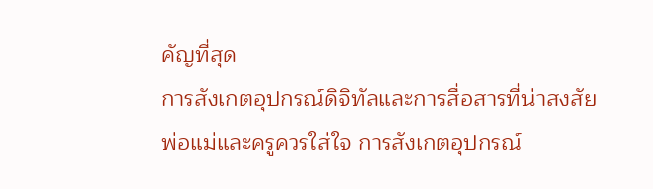คัญที่สุด
การสังเกตอุปกรณ์ดิจิทัลและการสื่อสารที่น่าสงสัย
พ่อแม่และครูควรใส่ใจ การสังเกตอุปกรณ์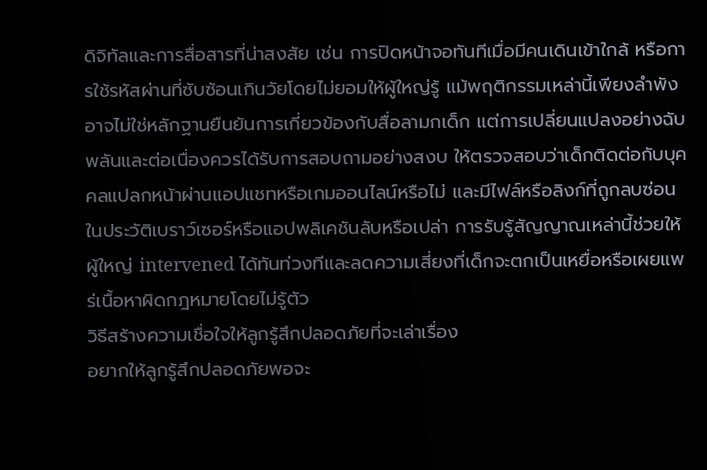ดิจิทัลและการสื่อสารที่น่าสงสัย เช่น การปิดหน้าจอทันทีเมื่อมีคนเดินเข้าใกล้ หรือการใช้รหัสผ่านที่ซับซ้อนเกินวัยโดยไม่ยอมให้ผู้ใหญ่รู้ แม้พฤติกรรมเหล่านี้เพียงลำพังอาจไม่ใช่หลักฐานยืนยันการเกี่ยวข้องกับสื่อลามกเด็ก แต่การเปลี่ยนแปลงอย่างฉับพลันและต่อเนื่องควรได้รับการสอบถามอย่างสงบ ให้ตรวจสอบว่าเด็กติดต่อกับบุคคลแปลกหน้าผ่านแอปแชทหรือเกมออนไลน์หรือไม่ และมีไฟล์หรือลิงก์ที่ถูกลบซ่อนในประวัติเบราว์เซอร์หรือแอปพลิเคชันลับหรือเปล่า การรับรู้สัญญาณเหล่านี้ช่วยให้ผู้ใหญ่ intervened ได้ทันท่วงทีและลดความเสี่ยงที่เด็กจะตกเป็นเหยื่อหรือเผยแพร่เนื้อหาผิดกฎหมายโดยไม่รู้ตัว
วิธีสร้างความเชื่อใจให้ลูกรู้สึกปลอดภัยที่จะเล่าเรื่อง
อยากให้ลูกรู้สึกปลอดภัยพอจะ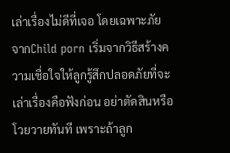เล่าเรื่องไม่ดีที่เจอ โดยเฉพาะภัยจากChild porn เริ่มจากวิธีสร้างความเชื่อใจให้ลูกรู้สึกปลอดภัยที่จะเล่าเรื่องคือฟังก่อน อย่าตัดสินหรือโวยวายทันที เพราะถ้าลูก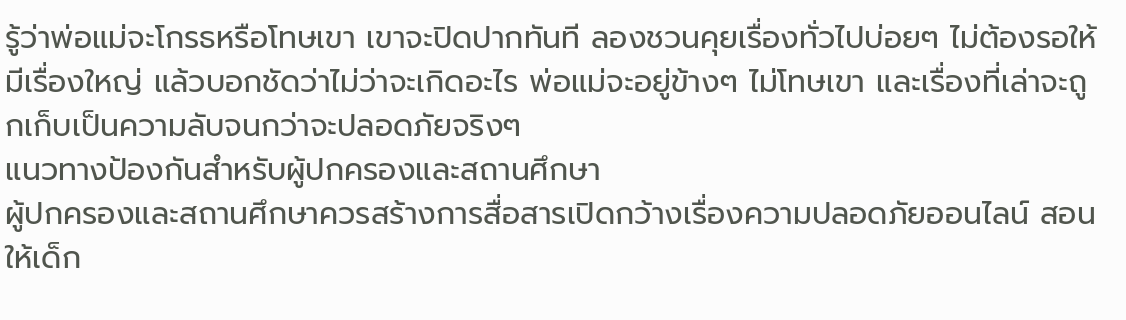รู้ว่าพ่อแม่จะโกรธหรือโทษเขา เขาจะปิดปากทันที ลองชวนคุยเรื่องทั่วไปบ่อยๆ ไม่ต้องรอให้มีเรื่องใหญ่ แล้วบอกชัดว่าไม่ว่าจะเกิดอะไร พ่อแม่จะอยู่ข้างๆ ไม่โทษเขา และเรื่องที่เล่าจะถูกเก็บเป็นความลับจนกว่าจะปลอดภัยจริงๆ
แนวทางป้องกันสำหรับผู้ปกครองและสถานศึกษา
ผู้ปกครองและสถานศึกษาควรสร้างการสื่อสารเปิดกว้างเรื่องความปลอดภัยออนไลน์ สอนให้เด็ก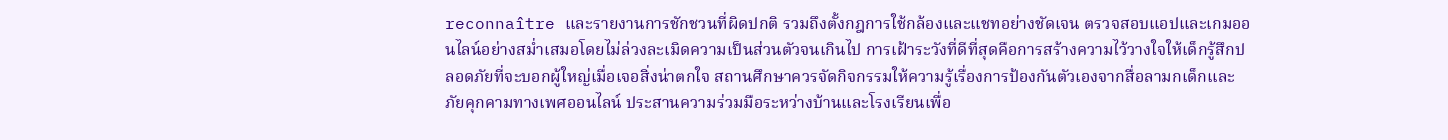reconnaître และรายงานการชักชวนที่ผิดปกติ รวมถึงตั้งกฎการใช้กล้องและแชทอย่างชัดเจน ตรวจสอบแอปและเกมออนไลน์อย่างสม่ำเสมอโดยไม่ล่วงละเมิดความเป็นส่วนตัวจนเกินไป การเฝ้าระวังที่ดีที่สุดคือการสร้างความไว้วางใจให้เด็กรู้สึกปลอดภัยที่จะบอกผู้ใหญ่เมื่อเจอสิ่งน่าตกใจ สถานศึกษาควรจัดกิจกรรมให้ความรู้เรื่องการป้องกันตัวเองจากสื่อลามกเด็กและภัยคุกคามทางเพศออนไลน์ ประสานความร่วมมือระหว่างบ้านและโรงเรียนเพื่อ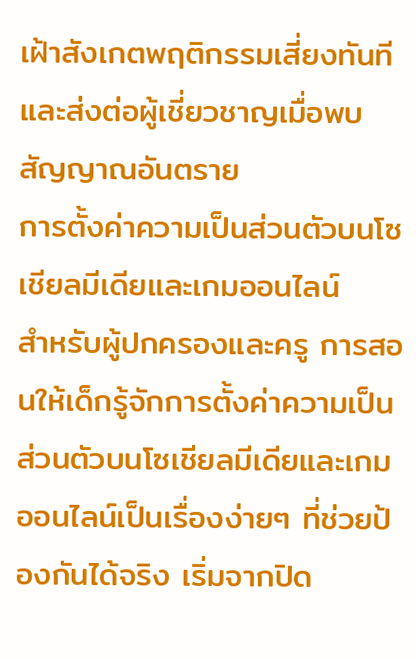เฝ้าสังเกตพฤติกรรมเสี่ยงทันที และส่งต่อผู้เชี่ยวชาญเมื่อพบสัญญาณอันตราย
การตั้งค่าความเป็นส่วนตัวบนโซเชียลมีเดียและเกมออนไลน์
สำหรับผู้ปกครองและครู การสอนให้เด็กรู้จักการตั้งค่าความเป็นส่วนตัวบนโซเชียลมีเดียและเกมออนไลน์เป็นเรื่องง่ายๆ ที่ช่วยป้องกันได้จริง เริ่มจากปิด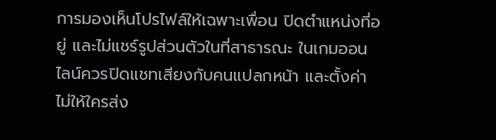การมองเห็นโปรไฟล์ให้เฉพาะเพื่อน ปิดตำแหน่งที่อยู่ และไม่แชร์รูปส่วนตัวในที่สาธารณะ ในเกมออนไลน์ควรปิดแชทเสียงกับคนแปลกหน้า และตั้งค่าไม่ให้ใครส่ง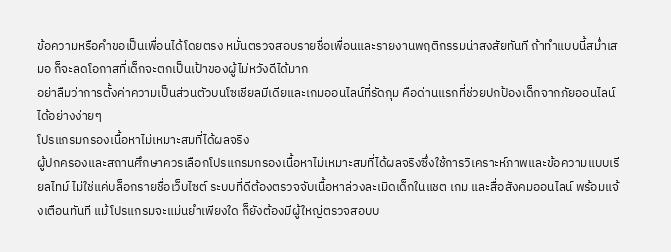ข้อความหรือคำขอเป็นเพื่อนได้โดยตรง หมั่นตรวจสอบรายชื่อเพื่อนและรายงานพฤติกรรมน่าสงสัยทันที ถ้าทำแบบนี้สม่ำเสมอ ก็จะลดโอกาสที่เด็กจะตกเป็นเป้าของผู้ไม่หวังดีได้มาก
อย่าลืมว่าการตั้งค่าความเป็นส่วนตัวบนโซเชียลมีเดียและเกมออนไลน์ที่รัดกุม คือด่านแรกที่ช่วยปกป้องเด็กจากภัยออนไลน์ได้อย่างง่ายๆ
โปรแกรมกรองเนื้อหาไม่เหมาะสมที่ได้ผลจริง
ผู้ปกครองและสถานศึกษาควรเลือกโปรแกรมกรองเนื้อหาไม่เหมาะสมที่ได้ผลจริงซึ่งใช้การวิเคราะห์ภาพและข้อความแบบเรียลไทม์ ไม่ใช่แค่บล็อกรายชื่อเว็บไซต์ ระบบที่ดีต้องตรวจจับเนื้อหาล่วงละเมิดเด็กในแชต เกม และสื่อสังคมออนไลน์ พร้อมแจ้งเตือนทันที แม้โปรแกรมจะแม่นยำเพียงใด ก็ยังต้องมีผู้ใหญ่ตรวจสอบบ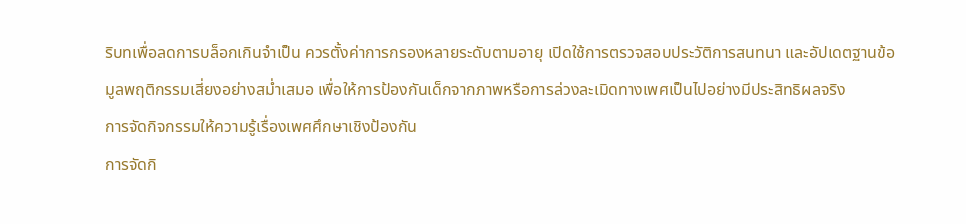ริบทเพื่อลดการบล็อกเกินจำเป็น ควรตั้งค่าการกรองหลายระดับตามอายุ เปิดใช้การตรวจสอบประวัติการสนทนา และอัปเดตฐานข้อมูลพฤติกรรมเสี่ยงอย่างสม่ำเสมอ เพื่อให้การป้องกันเด็กจากภาพหรือการล่วงละเมิดทางเพศเป็นไปอย่างมีประสิทธิผลจริง
การจัดกิจกรรมให้ความรู้เรื่องเพศศึกษาเชิงป้องกัน
การจัดกิ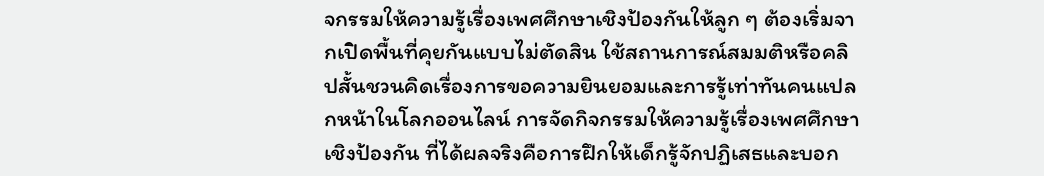จกรรมให้ความรู้เรื่องเพศศึกษาเชิงป้องกันให้ลูก ๆ ต้องเริ่มจากเปิดพื้นที่คุยกันแบบไม่ตัดสิน ใช้สถานการณ์สมมติหรือคลิปสั้นชวนคิดเรื่องการขอความยินยอมและการรู้เท่าทันคนแปลกหน้าในโลกออนไลน์ การจัดกิจกรรมให้ความรู้เรื่องเพศศึกษาเชิงป้องกัน ที่ได้ผลจริงคือการฝึกให้เด็กรู้จักปฏิเสธและบอก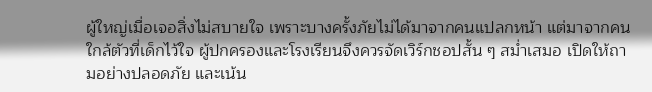ผู้ใหญ่เมื่อเจอสิ่งไม่สบายใจ เพราะบางครั้งภัยไม่ได้มาจากคนแปลกหน้า แต่มาจากคนใกล้ตัวที่เด็กไว้ใจ ผู้ปกครองและโรงเรียนจึงควรจัดเวิร์กชอปสั้น ๆ สม่ำเสมอ เปิดให้ถามอย่างปลอดภัย และเน้น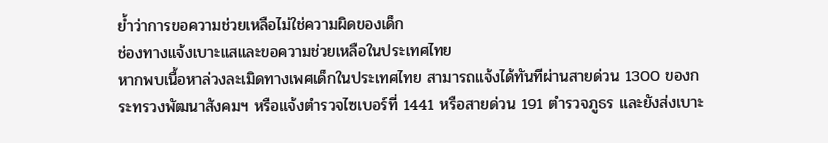ย้ำว่าการขอความช่วยเหลือไม่ใช่ความผิดของเด็ก
ช่องทางแจ้งเบาะแสและขอความช่วยเหลือในประเทศไทย
หากพบเนื้อหาล่วงละเมิดทางเพศเด็กในประเทศไทย สามารถแจ้งได้ทันทีผ่านสายด่วน 1300 ของกระทรวงพัฒนาสังคมฯ หรือแจ้งตำรวจไซเบอร์ที่ 1441 หรือสายด่วน 191 ตำรวจภูธร และยังส่งเบาะ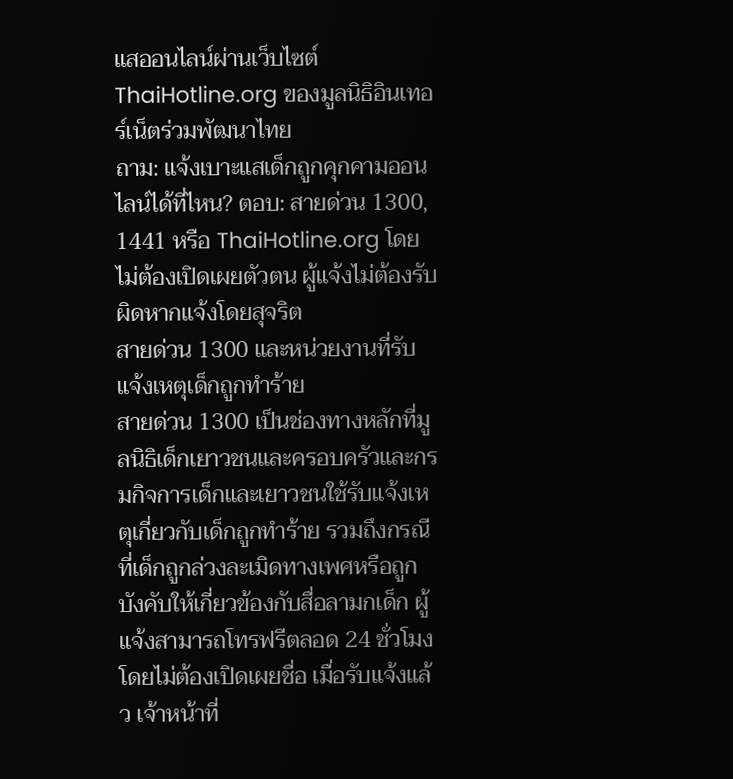แสออนไลน์ผ่านเว็บไซต์ ThaiHotline.org ของมูลนิธิอินเทอร์เน็ตร่วมพัฒนาไทย
ถาม: แจ้งเบาะแสเด็กถูกคุกคามออนไลน์ได้ที่ไหน? ตอบ: สายด่วน 1300, 1441 หรือ ThaiHotline.org โดยไม่ต้องเปิดเผยตัวตน ผู้แจ้งไม่ต้องรับผิดหากแจ้งโดยสุจริต
สายด่วน 1300 และหน่วยงานที่รับแจ้งเหตุเด็กถูกทำร้าย
สายด่วน 1300 เป็นช่องทางหลักที่มูลนิธิเด็กเยาวชนและครอบครัวและกรมกิจการเด็กและเยาวชนใช้รับแจ้งเหตุเกี่ยวกับเด็กถูกทำร้าย รวมถึงกรณีที่เด็กถูกล่วงละเมิดทางเพศหรือถูกบังคับให้เกี่ยวข้องกับสื่อลามกเด็ก ผู้แจ้งสามารถโทรฟรีตลอด 24 ชั่วโมง โดยไม่ต้องเปิดเผยชื่อ เมื่อรับแจ้งแล้ว เจ้าหน้าที่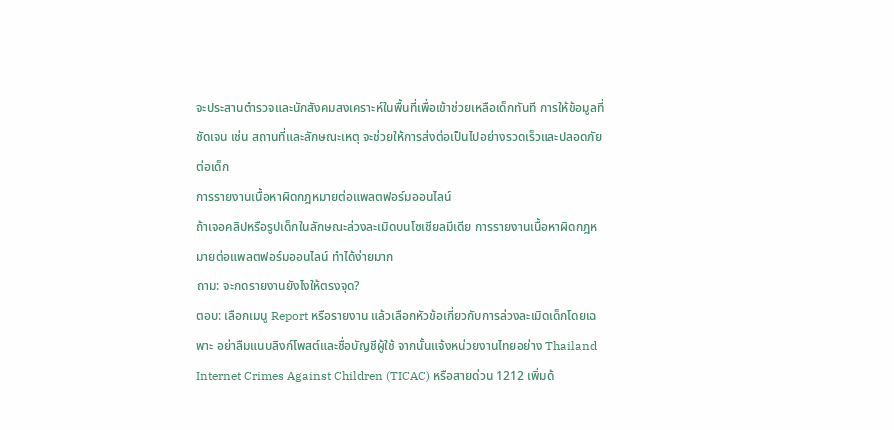จะประสานตำรวจและนักสังคมสงเคราะห์ในพื้นที่เพื่อเข้าช่วยเหลือเด็กทันที การให้ข้อมูลที่ชัดเจน เช่น สถานที่และลักษณะเหตุ จะช่วยให้การส่งต่อเป็นไปอย่างรวดเร็วและปลอดภัยต่อเด็ก
การรายงานเนื้อหาผิดกฎหมายต่อแพลตฟอร์มออนไลน์
ถ้าเจอคลิปหรือรูปเด็กในลักษณะล่วงละเมิดบนโซเชียลมีเดีย การรายงานเนื้อหาผิดกฎหมายต่อแพลตฟอร์มออนไลน์ ทำได้ง่ายมาก
ถาม: จะกดรายงานยังไงให้ตรงจุด?
ตอบ: เลือกเมนู Report หรือรายงาน แล้วเลือกหัวข้อเกี่ยวกับการล่วงละเมิดเด็กโดยเฉพาะ อย่าลืมแนบลิงก์โพสต์และชื่อบัญชีผู้ใช้ จากนั้นแจ้งหน่วยงานไทยอย่าง Thailand Internet Crimes Against Children (TICAC) หรือสายด่วน 1212 เพิ่มด้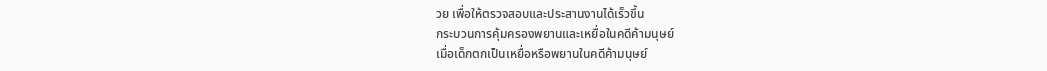วย เพื่อให้ตรวจสอบและประสานงานได้เร็วขึ้น
กระบวนการคุ้มครองพยานและเหยื่อในคดีค้ามนุษย์
เมื่อเด็กตกเป็นเหยื่อหรือพยานในคดีค้ามนุษย์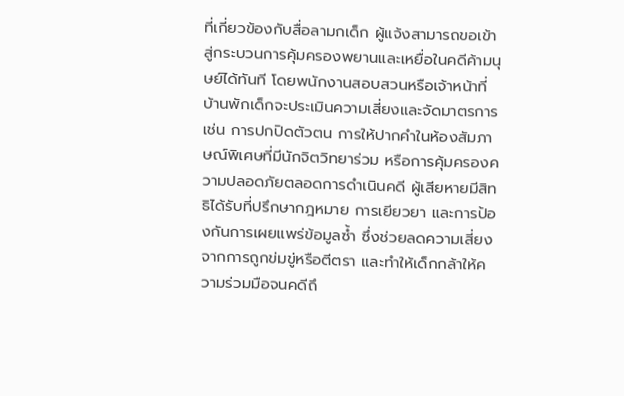ที่เกี่ยวข้องกับสื่อลามกเด็ก ผู้แจ้งสามารถขอเข้าสู่กระบวนการคุ้มครองพยานและเหยื่อในคดีค้ามนุษย์ได้ทันที โดยพนักงานสอบสวนหรือเจ้าหน้าที่บ้านพักเด็กจะประเมินความเสี่ยงและจัดมาตรการ เช่น การปกปิดตัวตน การให้ปากคำในห้องสัมภาษณ์พิเศษที่มีนักจิตวิทยาร่วม หรือการคุ้มครองความปลอดภัยตลอดการดำเนินคดี ผู้เสียหายมีสิทธิได้รับที่ปรึกษากฎหมาย การเยียวยา และการป้องกันการเผยแพร่ข้อมูลซ้ำ ซึ่งช่วยลดความเสี่ยงจากการถูกข่มขู่หรือตีตรา และทำให้เด็กกล้าให้ความร่วมมือจนคดีถึ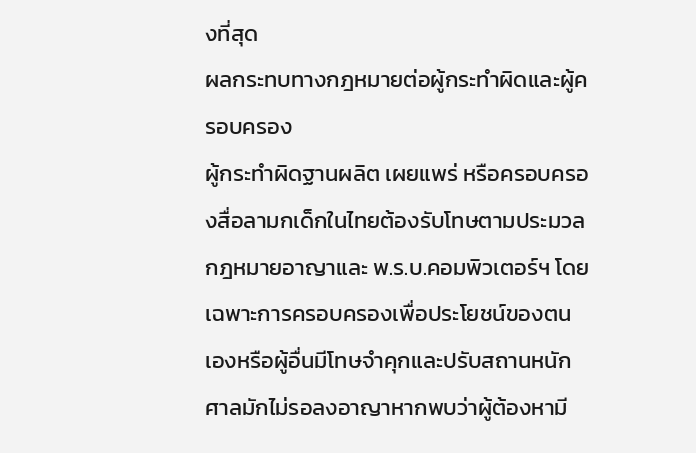งที่สุด
ผลกระทบทางกฎหมายต่อผู้กระทำผิดและผู้ครอบครอง
ผู้กระทำผิดฐานผลิต เผยแพร่ หรือครอบครองสื่อลามกเด็กในไทยต้องรับโทษตามประมวลกฎหมายอาญาและ พ.ร.บ.คอมพิวเตอร์ฯ โดยเฉพาะการครอบครองเพื่อประโยชน์ของตนเองหรือผู้อื่นมีโทษจำคุกและปรับสถานหนัก ศาลมักไม่รอลงอาญาหากพบว่าผู้ต้องหามี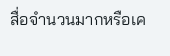สื่อจำนวนมากหรือเค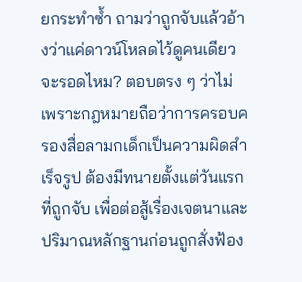ยกระทำซ้ำ ถามว่าถูกจับแล้วอ้างว่าแค่ดาวน์โหลดไว้ดูคนเดียวจะรอดไหม? ตอบตรง ๆ ว่าไม่ เพราะกฎหมายถือว่าการครอบครองสื่อลามกเด็กเป็นความผิดสำเร็จรูป ต้องมีทนายตั้งแต่วันแรกที่ถูกจับ เพื่อต่อสู้เรื่องเจตนาและปริมาณหลักฐานก่อนถูกสั่งฟ้อง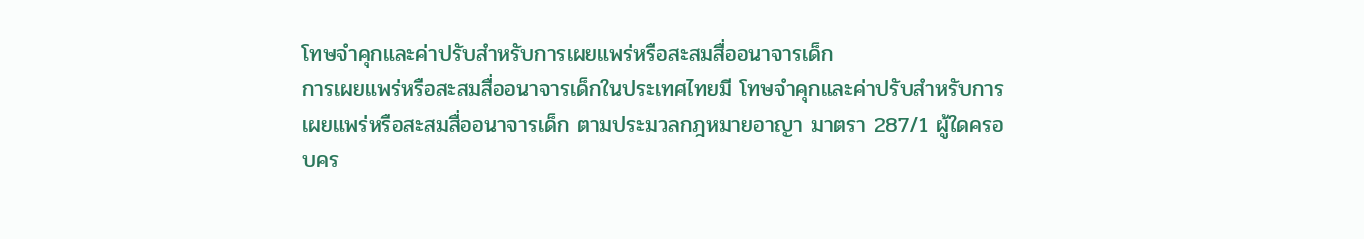โทษจำคุกและค่าปรับสำหรับการเผยแพร่หรือสะสมสื่ออนาจารเด็ก
การเผยแพร่หรือสะสมสื่ออนาจารเด็กในประเทศไทยมี โทษจำคุกและค่าปรับสำหรับการเผยแพร่หรือสะสมสื่ออนาจารเด็ก ตามประมวลกฎหมายอาญา มาตรา 287/1 ผู้ใดครอบคร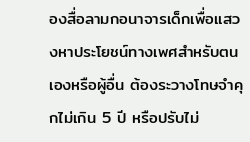องสื่อลามกอนาจารเด็กเพื่อแสวงหาประโยชน์ทางเพศสำหรับตนเองหรือผู้อื่น ต้องระวางโทษจำคุกไม่เกิน 5 ปี หรือปรับไม่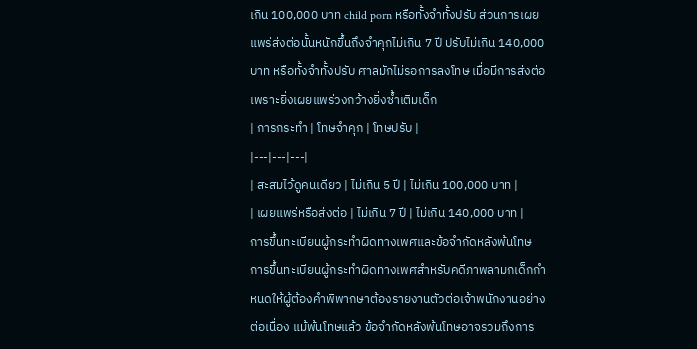เกิน 100,000 บาท child porn หรือทั้งจำทั้งปรับ ส่วนการเผยแพร่ส่งต่อนั้นหนักขึ้นถึงจำคุกไม่เกิน 7 ปี ปรับไม่เกิน 140,000 บาท หรือทั้งจำทั้งปรับ ศาลมักไม่รอการลงโทษ เมื่อมีการส่งต่อ เพราะยิ่งเผยแพร่วงกว้างยิ่งซ้ำเติมเด็ก
| การกระทำ | โทษจำคุก | โทษปรับ |
|---|---|---|
| สะสมไว้ดูคนเดียว | ไม่เกิน 5 ปี | ไม่เกิน 100,000 บาท |
| เผยแพร่หรือส่งต่อ | ไม่เกิน 7 ปี | ไม่เกิน 140,000 บาท |
การขึ้นทะเบียนผู้กระทำผิดทางเพศและข้อจำกัดหลังพ้นโทษ
การขึ้นทะเบียนผู้กระทำผิดทางเพศสำหรับคดีภาพลามกเด็กกำหนดให้ผู้ต้องคำพิพากษาต้องรายงานตัวต่อเจ้าพนักงานอย่างต่อเนื่อง แม้พ้นโทษแล้ว ข้อจำกัดหลังพ้นโทษอาจรวมถึงการ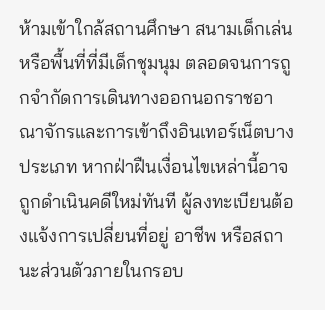ห้ามเข้าใกล้สถานศึกษา สนามเด็กเล่น หรือพื้นที่ที่มีเด็กชุมนุม ตลอดจนการถูกจำกัดการเดินทางออกนอกราชอาณาจักรและการเข้าถึงอินเทอร์เน็ตบางประเภท หากฝ่าฝืนเงื่อนไขเหล่านี้อาจถูกดำเนินคดีใหม่ทันที ผู้ลงทะเบียนต้องแจ้งการเปลี่ยนที่อยู่ อาชีพ หรือสถานะส่วนตัวภายในกรอบ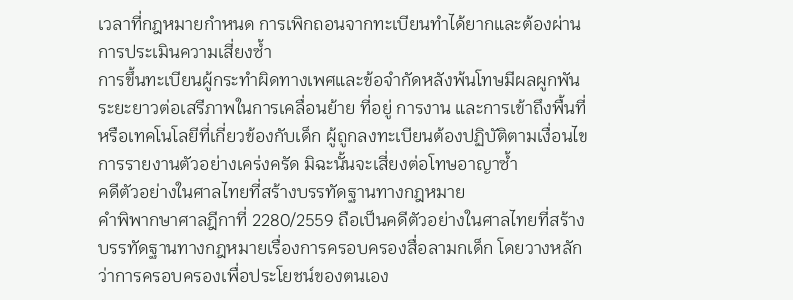เวลาที่กฎหมายกำหนด การเพิกถอนจากทะเบียนทำได้ยากและต้องผ่านการประเมินความเสี่ยงซ้ำ
การขึ้นทะเบียนผู้กระทำผิดทางเพศและข้อจำกัดหลังพ้นโทษมีผลผูกพันระยะยาวต่อเสรีภาพในการเคลื่อนย้าย ที่อยู่ การงาน และการเข้าถึงพื้นที่หรือเทคโนโลยีที่เกี่ยวข้องกับเด็ก ผู้ถูกลงทะเบียนต้องปฏิบัติตามเงื่อนไขการรายงานตัวอย่างเคร่งครัด มิฉะนั้นจะเสี่ยงต่อโทษอาญาซ้ำ
คดีตัวอย่างในศาลไทยที่สร้างบรรทัดฐานทางกฎหมาย
คำพิพากษาศาลฎีกาที่ 2280/2559 ถือเป็นคดีตัวอย่างในศาลไทยที่สร้างบรรทัดฐานทางกฎหมายเรื่องการครอบครองสื่อลามกเด็ก โดยวางหลักว่าการครอบครองเพื่อประโยชน์ของตนเอง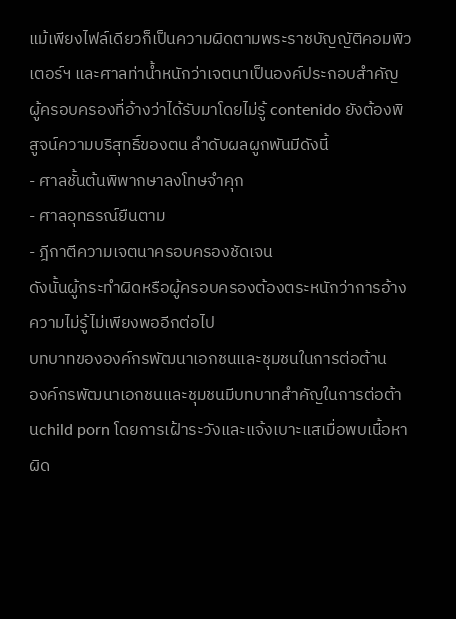แม้เพียงไฟล์เดียวก็เป็นความผิดตามพระราชบัญญัติคอมพิวเตอร์ฯ และศาลท่าน้ำหนักว่าเจตนาเป็นองค์ประกอบสำคัญ ผู้ครอบครองที่อ้างว่าได้รับมาโดยไม่รู้ contenido ยังต้องพิสูจน์ความบริสุทธิ์ของตน ลำดับผลผูกพันมีดังนี้
- ศาลชั้นต้นพิพากษาลงโทษจำคุก
- ศาลอุทธรณ์ยืนตาม
- ฎีกาตีความเจตนาครอบครองชัดเจน
ดังนั้นผู้กระทำผิดหรือผู้ครอบครองต้องตระหนักว่าการอ้างความไม่รู้ไม่เพียงพออีกต่อไป
บทบาทขององค์กรพัฒนาเอกชนและชุมชนในการต่อต้าน
องค์กรพัฒนาเอกชนและชุมชนมีบทบาทสำคัญในการต่อต้านchild porn โดยการเฝ้าระวังและแจ้งเบาะแสเมื่อพบเนื้อหาผิด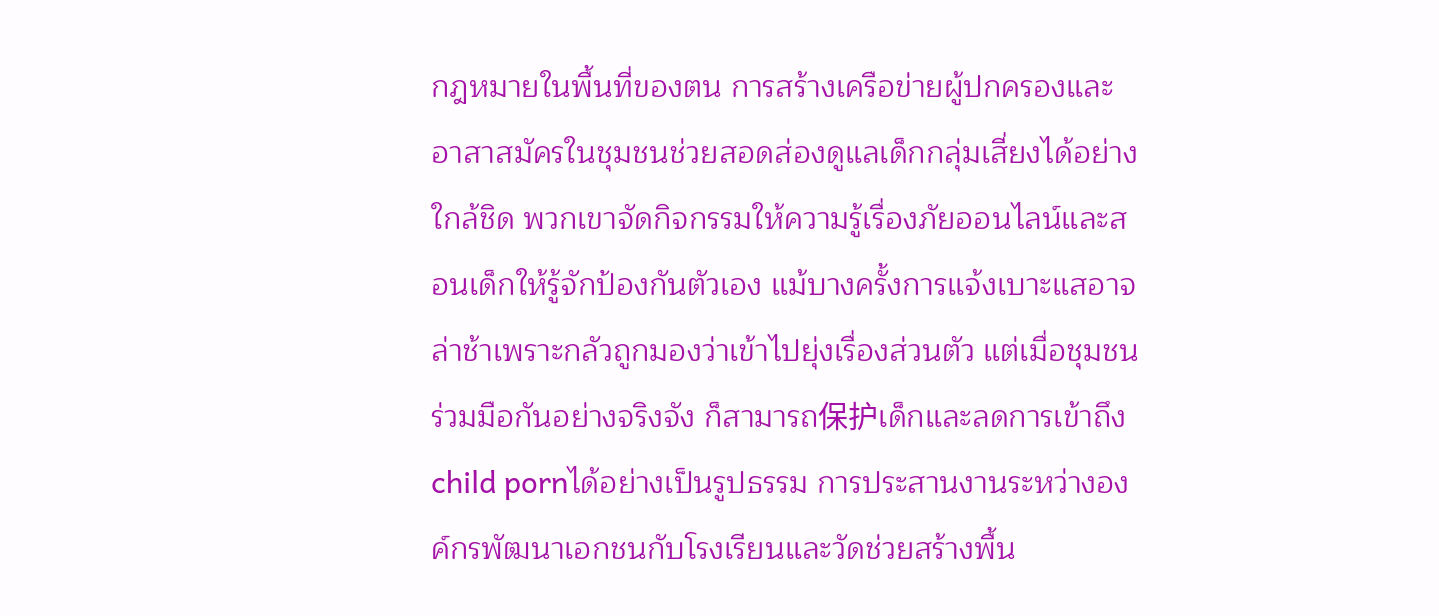กฎหมายในพื้นที่ของตน การสร้างเครือข่ายผู้ปกครองและอาสาสมัครในชุมชนช่วยสอดส่องดูแลเด็กกลุ่มเสี่ยงได้อย่างใกล้ชิด พวกเขาจัดกิจกรรมให้ความรู้เรื่องภัยออนไลน์และสอนเด็กให้รู้จักป้องกันตัวเอง แม้บางครั้งการแจ้งเบาะแสอาจล่าช้าเพราะกลัวถูกมองว่าเข้าไปยุ่งเรื่องส่วนตัว แต่เมื่อชุมชนร่วมมือกันอย่างจริงจัง ก็สามารถ保护เด็กและลดการเข้าถึงchild pornได้อย่างเป็นรูปธรรม การประสานงานระหว่างองค์กรพัฒนาเอกชนกับโรงเรียนและวัดช่วยสร้างพื้น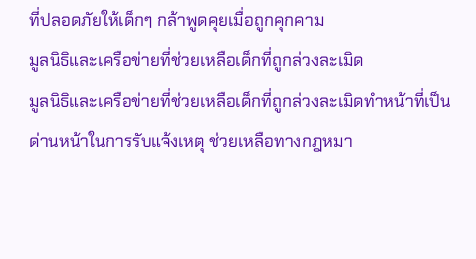ที่ปลอดภัยให้เด็กๆ กล้าพูดคุยเมื่อถูกคุกคาม
มูลนิธิและเครือข่ายที่ช่วยเหลือเด็กที่ถูกล่วงละเมิด
มูลนิธิและเครือข่ายที่ช่วยเหลือเด็กที่ถูกล่วงละเมิดทำหน้าที่เป็นด่านหน้าในการรับแจ้งเหตุ ช่วยเหลือทางกฎหมา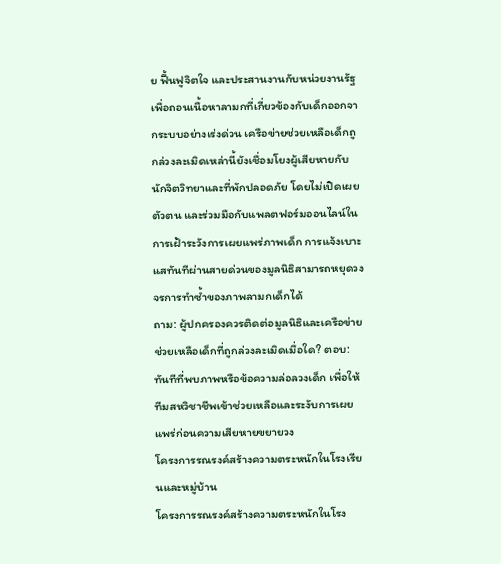ย ฟื้นฟูจิตใจ และประสานงานกับหน่วยงานรัฐเพื่อถอนเนื้อหาลามกที่เกี่ยวข้องกับเด็กออกจากระบบอย่างเร่งด่วน เครือข่ายช่วยเหลือเด็กถูกล่วงละเมิดเหล่านี้ยังเชื่อมโยงผู้เสียหายกับนักจิตวิทยาและที่พักปลอดภัย โดยไม่เปิดเผยตัวตน และร่วมมือกับแพลตฟอร์มออนไลน์ในการเฝ้าระวังการเผยแพร่ภาพเด็ก การแจ้งเบาะแสทันทีผ่านสายด่วนของมูลนิธิสามารถหยุดวงจรการทำซ้ำของภาพลามกเด็กได้
ถาม: ผู้ปกครองควรติดต่อมูลนิธิและเครือข่ายช่วยเหลือเด็กที่ถูกล่วงละเมิดเมื่อใด? ตอบ: ทันทีที่พบภาพหรือข้อความล่อลวงเด็ก เพื่อให้ทีมสหวิชาชีพเข้าช่วยเหลือและระงับการเผยแพร่ก่อนความเสียหายขยายวง
โครงการรณรงค์สร้างความตระหนักในโรงเรียนและหมู่บ้าน
โครงการรณรงค์สร้างความตระหนักในโรง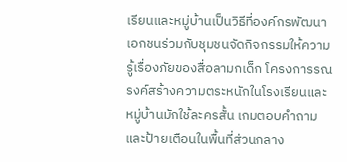เรียนและหมู่บ้านเป็นวิธีที่องค์กรพัฒนาเอกชนร่วมกับชุมชนจัดกิจกรรมให้ความรู้เรื่องภัยของสื่อลามกเด็ก โครงการรณรงค์สร้างความตระหนักในโรงเรียนและหมู่บ้านมักใช้ละครสั้น เกมตอบคำถาม และป้ายเตือนในพื้นที่ส่วนกลาง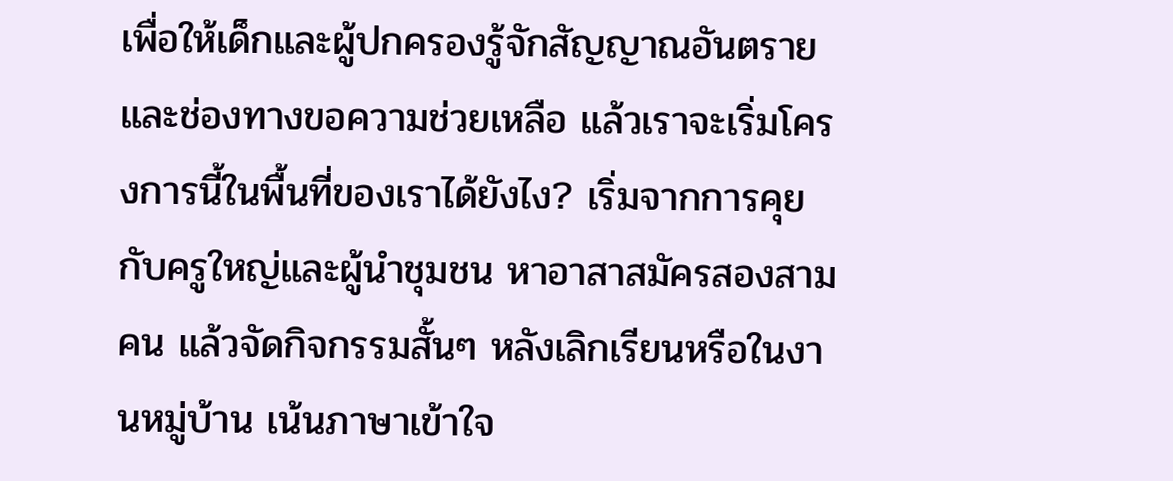เพื่อให้เด็กและผู้ปกครองรู้จักสัญญาณอันตรายและช่องทางขอความช่วยเหลือ แล้วเราจะเริ่มโครงการนี้ในพื้นที่ของเราได้ยังไง? เริ่มจากการคุยกับครูใหญ่และผู้นำชุมชน หาอาสาสมัครสองสามคน แล้วจัดกิจกรรมสั้นๆ หลังเลิกเรียนหรือในงานหมู่บ้าน เน้นภาษาเข้าใจ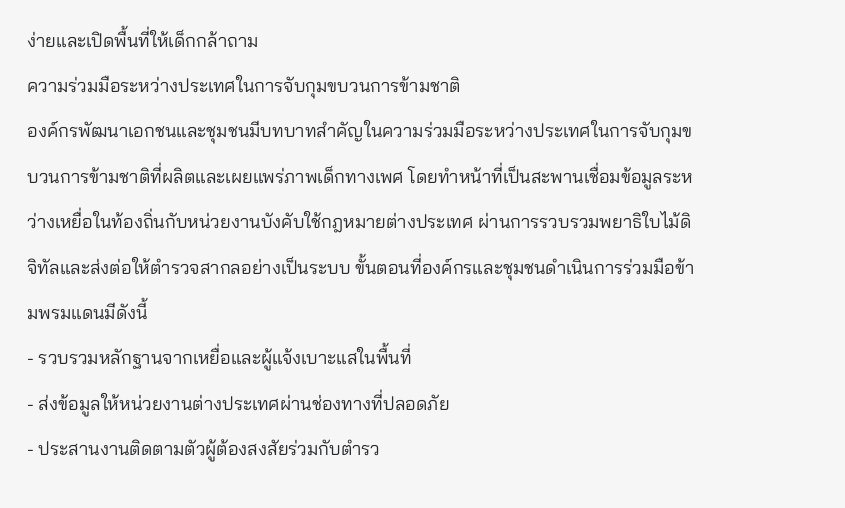ง่ายและเปิดพื้นที่ให้เด็กกล้าถาม
ความร่วมมือระหว่างประเทศในการจับกุมขบวนการข้ามชาติ
องค์กรพัฒนาเอกชนและชุมชนมีบทบาทสำคัญในความร่วมมือระหว่างประเทศในการจับกุมขบวนการข้ามชาติที่ผลิตและเผยแพร่ภาพเด็กทางเพศ โดยทำหน้าที่เป็นสะพานเชื่อมข้อมูลระหว่างเหยื่อในท้องถิ่นกับหน่วยงานบังคับใช้กฎหมายต่างประเทศ ผ่านการรวบรวมพยาธิใบไม้ดิจิทัลและส่งต่อให้ตำรวจสากลอย่างเป็นระบบ ขั้นตอนที่องค์กรและชุมชนดำเนินการร่วมมือข้ามพรมแดนมีดังนี้
- รวบรวมหลักฐานจากเหยื่อและผู้แจ้งเบาะแสในพื้นที่
- ส่งข้อมูลให้หน่วยงานต่างประเทศผ่านช่องทางที่ปลอดภัย
- ประสานงานติดตามตัวผู้ต้องสงสัยร่วมกับตำรว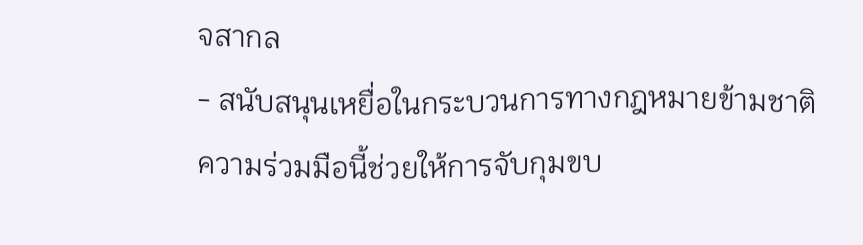จสากล
- สนับสนุนเหยื่อในกระบวนการทางกฎหมายข้ามชาติ
ความร่วมมือนี้ช่วยให้การจับกุมขบ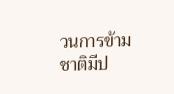วนการข้ามชาติมีป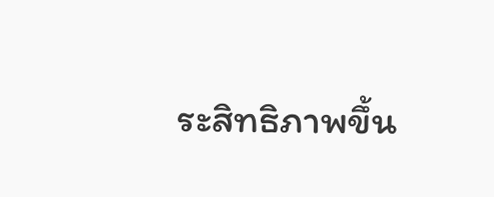ระสิทธิภาพขึ้น